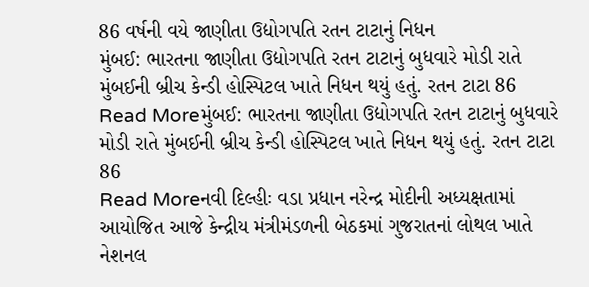86 વર્ષની વયે જાણીતા ઉદ્યોગપતિ રતન ટાટાનું નિધન
મુંબઈ: ભારતના જાણીતા ઉદ્યોગપતિ રતન ટાટાનું બુધવારે મોડી રાતે મુંબઈની બ્રીચ કેન્ડી હોસ્પિટલ ખાતે નિધન થયું હતું. રતન ટાટા 86
Read Moreમુંબઈ: ભારતના જાણીતા ઉદ્યોગપતિ રતન ટાટાનું બુધવારે મોડી રાતે મુંબઈની બ્રીચ કેન્ડી હોસ્પિટલ ખાતે નિધન થયું હતું. રતન ટાટા 86
Read Moreનવી દિલ્હીઃ વડા પ્રધાન નરેન્દ્ર મોદીની અધ્યક્ષતામાં આયોજિત આજે કેન્દ્રીય મંત્રીમંડળની બેઠકમાં ગુજરાતનાં લોથલ ખાતે નેશનલ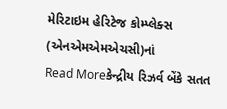મેરિટાઇમ હેરિટેજ કોમ્પ્લેક્સ (એનએમએમએચસી)નાં
Read Moreકેન્દ્રીય રિઝર્વ બેંકે સતત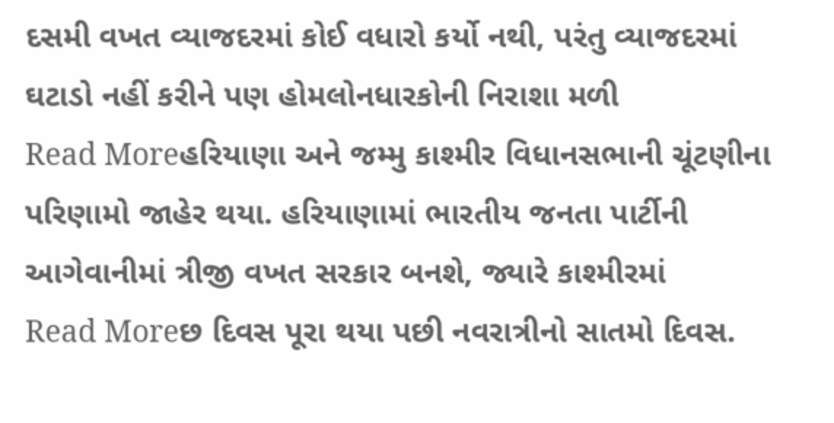દસમી વખત વ્યાજદરમાં કોઈ વધારો કર્યો નથી, પરંતુ વ્યાજદરમાં ઘટાડો નહીં કરીને પણ હોમલોનધારકોની નિરાશા મળી
Read Moreહરિયાણા અને જમ્મુ કાશ્મીર વિધાનસભાની ચૂંટણીના પરિણામો જાહેર થયા. હરિયાણામાં ભારતીય જનતા પાર્ટીની આગેવાનીમાં ત્રીજી વખત સરકાર બનશે, જ્યારે કાશ્મીરમાં
Read Moreછ દિવસ પૂરા થયા પછી નવરાત્રીનો સાતમો દિવસ.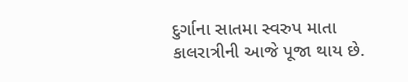દુર્ગાના સાતમા સ્વરુપ માતા કાલરાત્રીની આજે પૂજા થાય છે.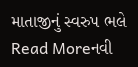માતાજીનું સ્વરુપ ભલે
Read Moreનવી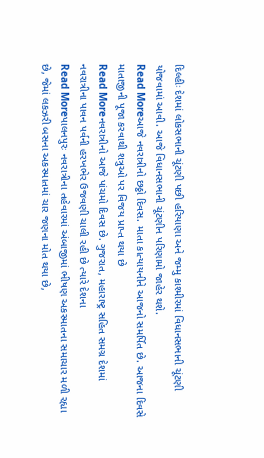દિલ્હીઃ દેશમાં લોકસભાની ચૂંટણી પછી હરિયાણા અને જમ્મુ કાશ્મીરમાં વિધાનસભાની ચૂંટણી યોજવામાં આવી. આજે વિધાનસભાની ચૂંટણીન પરિણામો જાહેર થશે.
Read Moreઆજે નવરાત્રીનો છઠ્ઠો દિવસ. માતા કાત્યાયનીને આજનો સમર્પિત છે. આજના દિવસે માતાજીની પૂજા કરવાથી શત્રુઓ પર વિજય પ્રાપ્ત થયા છે
Read Moreનવરાત્રીનો આજે પાંચમો દિવસ છે. ગુજરાત, મહારાષ્ટ્ર સહિત સમગ્ર દેશમાં નવરાત્રીના પાવન પર્વની હરખભેર ઉજવણી ચાલી રહી છે ત્યારે દેશના
Read Moreપાલનપુરઃ નવરાત્રીના તહેવારમાં અંબાજીમાં ભીષણ અકસ્માતના સમાચાર મળી રહ્યા છે, જેમાં લકઝરી બસના અકસ્માતમાં ચાર જણના મોત થયા છે,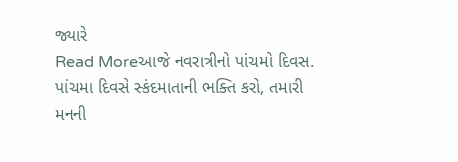જ્યારે
Read Moreઆજે નવરાત્રીનો પાંચમો દિવસ. પાંચમા દિવસે સ્કંદમાતાની ભક્તિ કરો, તમારી મનની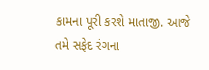કામના પૂરી કરશે માતાજી. આજે તમે સફેદ રંગના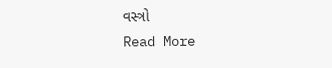વસ્ત્રો
Read More